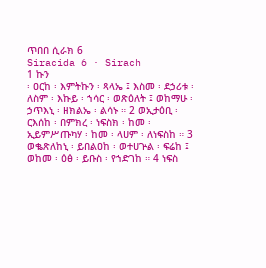ጥበበ ሲራክ 6
Siracida 6 · Sirach
1 ኩን
፡ ዐርከ ፡ እምትኩን ፡ ጻላኤ ፤ እስመ ፡ ደኃሪቱ ፡ ለስም ፡ እኩይ ፡ ኀሳር ፡ ወጽዕለት ፤ ወከማሁ ፡ ኃጥእኒ ፡ ዘክልኤ ፡ ልሳኑ ። 2 ወኢታዕቢ ፡ ርእሰከ ፡ በምክረ ፡ ነፍስክ ፡ ከመ ፡ ኢይምሥጡካሃ ፡ ከመ ፡ ላሀም ፡ ለነፍስከ ። 3 ወቈጽለከኒ ፡ ይበልዐከ ፡ ወተሀጕል ፡ ፍሬከ ፤ ወከመ ፡ ዕፅ ፡ ይቡስ ፡ የኀድገከ ። 4 ነፍስ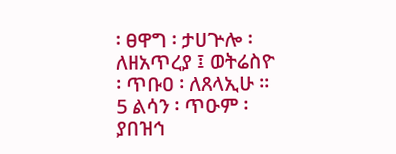፡ ፀዋግ ፡ ታሀጕሎ ፡ ለዘአጥረያ ፤ ወትሬስዮ ፡ ጥቡዐ ፡ ለጸላኢሁ ። 5 ልሳን ፡ ጥዑም ፡ ያበዝኅ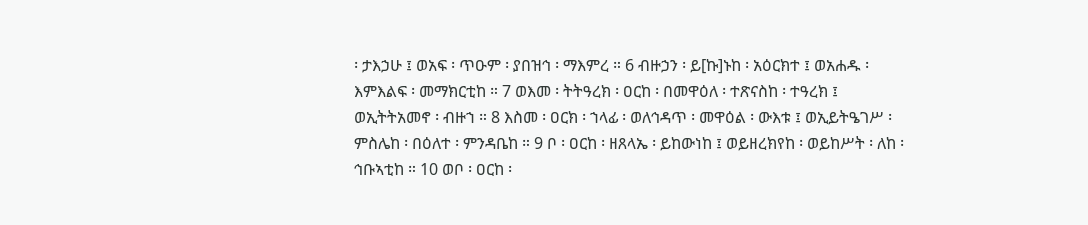፡ ታእኃሁ ፤ ወአፍ ፡ ጥዑም ፡ ያበዝኅ ፡ ማእምረ ። 6 ብዙኃን ፡ ይ[ኩ]ኑከ ፡ አዕርክተ ፤ ወአሐዱ ፡ እምእልፍ ፡ መማክርቲከ ። 7 ወእመ ፡ ትትዓረክ ፡ ዐርከ ፡ በመዋዕለ ፡ ተጽናስከ ፡ ተዓረክ ፤ ወኢትትአመኖ ፡ ብዙኀ ። 8 እስመ ፡ ዐርክ ፡ ኀላፊ ፡ ወለኅዳጥ ፡ መዋዕል ፡ ውእቱ ፤ ወኢይትዔገሥ ፡ ምስሌከ ፡ በዕለተ ፡ ምንዳቤከ ። 9 ቦ ፡ ዐርከ ፡ ዘጸላኤ ፡ ይከውነከ ፤ ወይዘረክየከ ፡ ወይከሥት ፡ ለከ ፡ ኅቡኣቲከ ። 10 ወቦ ፡ ዐርከ ፡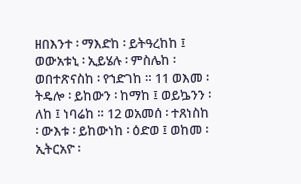ዘበእንተ ፡ ማእድከ ፡ ይትዓረከከ ፤ ወውአቱኒ ፡ ኢይሄሉ ፡ ምስሌከ ፡ ወበተጽናስከ ፡ የኀድገከ ። 11 ወእመ ፡ ትዴሎ ፡ ይከውን ፡ ከማከ ፤ ወይኴንን ፡ ለከ ፤ ነባሬከ ። 12 ወአመሰ ፡ ተጸነስከ ፡ ውእቱ ፡ ይከውነከ ፡ ዕድወ ፤ ወከመ ፡ ኢትርአዮ ፡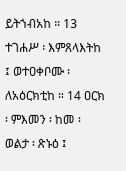ይትኀብአከ ። 13 ተገሐሥ ፡ እምጸላእትከ ፤ ወተዐቀቦሙ ፡ ለአዕርክቲከ ። 14 ዐርክ ፡ ምእመን ፡ ከመ ፡ ወልታ ፡ ጽኑዕ ፤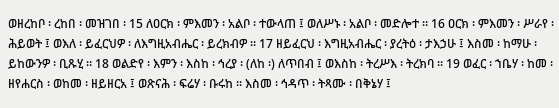ወዘረከቦ ፡ ረከበ ፡ መዝገበ ፡ 15 ለዐርክ ፡ ምእመን ፡ አልቦ ፡ ተውላጠ ፤ ወለሥኑ ፡ አልቦ ፡ መድሎተ ። 16 ዐርክ ፡ ምእመን ፡ ሥራየ ፡ ሕይወት ፤ ወእለ ፡ ይፈርህዎ ፡ ለእግዚአብሔር ፡ ይረክብዎ ። 17 ዘይፈርህ ፡ እግዚአብሔር ፡ ያረትዕ ፡ ታእኃሁ ፤ እስመ ፡ ከማሁ ፡ ይከውንዎ ፡ ቢጹሂ ። 18 ወልድየ ፡ እምን ፡ እስከ ፡ ኅረያ ፡ (ለከ ፡) ለጥበብ ፤ ወእስከ ፡ ትረሥእ ፡ ትረክባ ። 19 ወፈር ፡ ኀቤሃ ፡ ከመ ፡ ዘየሐርስ ፡ ወከመ ፡ ዘይዘርአ ፤ ወጽናሕ ፡ ፍሬሃ ፡ ቡሩከ ። እስመ ፡ ኅዳጥ ፡ ትጻሙ ፡ በቅኔሃ ፤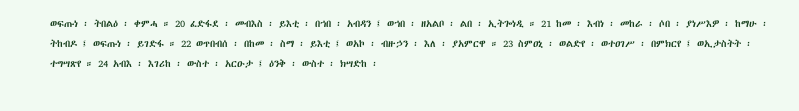ወፍጡነ ፡ ትበልዕ ፡ ቀምሓ ። 20 ፈድፋደ ፡ መብእስ ፡ ይእቲ ፡ በኀበ ፡ አብዳን ፤ ወኀበ ፡ ዘአልቦ ፡ ልበ ፡ ኢትጐነዲ ። 21 ከመ ፡ እብነ ፡ መከራ ፡ ሶበ ፡ ያነሥእዎ ፡ ከማሁ ፡ ትከብዶ ፤ ወፍጡነ ፡ ይገድፋ ። 22 ወጥበብሰ ፡ በከመ ፡ ስማ ፡ ይእቲ ፤ ወአኮ ፡ ብዙኃን ፡ እለ ፡ ያአምርዋ ። 23 ስምዐኒ ፡ ወልድየ ፡ ወተዐገሥ ፡ በምክርየ ፤ ወኢታስትት ፡ ተግሣጽየ ። 24 አብእ ፡ እገሪከ ፡ ውስተ ፡ አርዑታ ፤ ዕንቅ ፡ ውስተ ፡ ክሣድከ ፡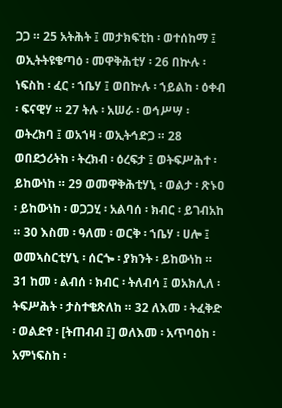ጋጋ ። 25 አትሕት ፤ መታክፍቲከ ፡ ወተሰከማ ፤ ወኢትትዩቄጣዕ ፡ መዋቅሕቲሃ ፡ 26 በኵሉ ፡ ነፍስከ ፡ ፈር ፡ ኀቤሃ ፤ ወበኵሉ ፡ ኀይልከ ፡ ዕቀብ ፡ ፍናዊሃ ። 27 ትሉ ፡ አሠራ ፡ ወኅሥሣ ፡ ወትረክባ ፤ ወአኀዛ ፡ ወኢትኅድጋ ። 28 ወበደኃሪትከ ፡ ትረክብ ፡ ዕረፍታ ፤ ወትፍሥሕተ ፡ ይከውነከ ። 29 ወመዋቅሕቲሃኒ ፡ ወልታ ፡ ጽኑዐ ፡ ይከውነከ ፡ ወጋጋሂ ፡ አልባሰ ፡ ክብር ፡ ይገብአከ ። 30 እስመ ፡ ዓለመ ፡ ወርቅ ፡ ኀቤሃ ፡ ሀሎ ፤ ወመኣስርቲሃኒ ፡ ሰርጐ ፡ ያክንት ፡ ይከውነከ ። 31 ከመ ፡ ልብሰ ፡ ክብር ፡ ትለብሳ ፤ ወአክሊለ ፡ ትፍሥሕት ፡ ታስተቄጽለከ ። 32 ለእመ ፡ ትፈቅድ ፡ ወልድየ ፡ [ትጠብብ ፤] ወለእመ ፡ አጥባዕከ ፡ አምነፍስከ ፡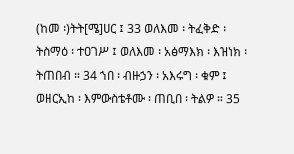(ከመ ፡)ትት[ሜ]ሀር ፤ 33 ወለእመ ፡ ትፈቅድ ፡ ትስማዕ ፡ ተዐገሥ ፤ ወለእመ ፡ አፅማእክ ፡ እዝነክ ፡ ትጠበብ ። 34 ኀበ ፡ ብዙኃን ፡ አእሩግ ፡ ቁም ፤ ወዘርኢከ ፡ እምውስቴቶሙ ፡ ጠቢበ ፡ ትልዎ ። 35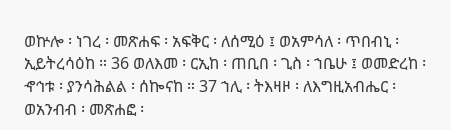ወኵሎ ፡ ነገረ ፡ መጽሐፍ ፡ አፍቅር ፡ ለሰሚዕ ፤ ወአምሳለ ፡ ጥበብኒ ፡ ኢይትረሳዕከ ። 36 ወለእመ ፡ ርኢከ ፡ ጠቢበ ፡ ጊስ ፡ ኀቤሁ ፤ ወመድረከ ፡ ኆኅቱ ፡ ያንሳሕልል ፡ ሰኰናከ ። 37 ኀሊ ፡ ትእዛዞ ፡ ለእግዚአብሔር ፡ ወአንብብ ፡ መጽሐፎ ፡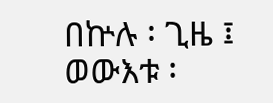በኵሉ ፡ ጊዜ ፤ ወውእቱ ፡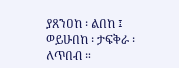ያጸንዐከ ፡ ልበከ ፤ ወይሁበከ ፡ ታፍቅራ ፡ ለጥበብ ።